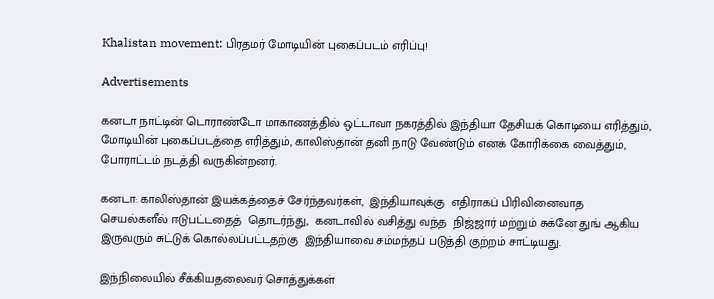Khalistan movement: பிரதமர் மோடியின் புகைப்படம் எரிப்பு!

Advertisements

கனடா நாட்டின் டொராண்டோ மாகாணத்தில் ஒட்டாவா நகரத்தில் இந்தியா தேசியக் கொடியை எரித்தும், மோடியின் புகைப்படத்தை எரித்தும், காலிஸ்தான் தனி நாடு வேண்டும் எனக் கோரிக்கை வைத்தும், போராட்டம் நடத்தி வருகின்றனர்.

கனடா: காலிஸ்தான் இயக்கத்தைச் சேர்ந்தவர்கள்,  இந்தியாவுக்கு  எதிராகப் பிரிவினைவாத செயல்களீல் ஈடுபட்டதைத்  தொடர்ந்து,  கனடாவில் வசித்து வந்த  நிஜ்ஜார் மற்றும் சுக்னே துங் ஆகிய இருவரும் சுட்டுக் கொல்லப்பட்டதற்கு  இந்தியாவை சம்மந்தப் படுத்தி குற்றம் சாட்டியது.

இந்நிலையில் சீக்கியதலைவர் சொத்துக்கள்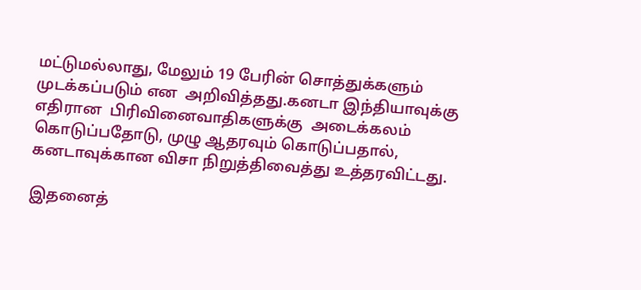மட்டுமல்லாது, மேலும் 19 பேரின் சொத்துக்களும் முடக்கப்படும் என  அறிவித்தது.கனடா இந்தியாவுக்கு எதிரான  பிரிவினைவாதிகளுக்கு  அடைக்கலம் கொடுப்பதோடு, முழு ஆதரவும் கொடுப்பதால், கனடாவுக்கான விசா நிறுத்திவைத்து உத்தரவிட்டது.

இதனைத்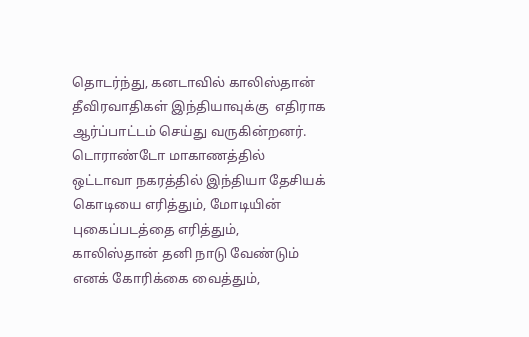தொடர்ந்து, கனடாவில் காலிஸ்தான் தீவிரவாதிகள் இந்தியாவுக்கு  எதிராக ஆர்ப்பாட்டம் செய்து வருகின்றனர். டொராண்டோ மாகாணத்தில் ஒட்டாவா நகரத்தில் இந்தியா தேசியக் கொடியை எரித்தும், மோடியின் புகைப்படத்தை எரித்தும், காலிஸ்தான் தனி நாடு வேண்டும் எனக் கோரிக்கை வைத்தும்,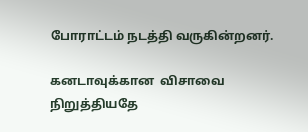போராட்டம் நடத்தி வருகின்றனர்.

கனடாவுக்கான  விசாவை நிறுத்தியதே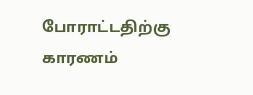போராட்டதிற்கு காரணம்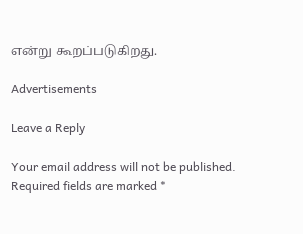என்று கூறப்படுகிறது.

Advertisements

Leave a Reply

Your email address will not be published. Required fields are marked *